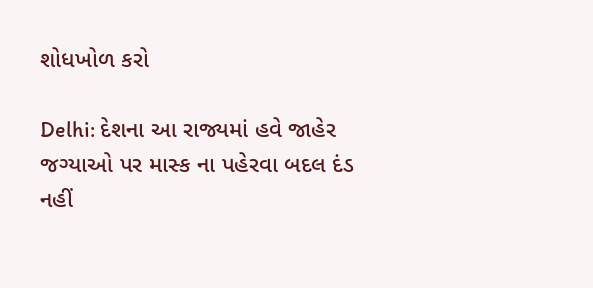શોધખોળ કરો

Delhi: દેશના આ રાજ્યમાં હવે જાહેર જગ્યાઓ પર માસ્ક ના પહેરવા બદલ દંડ નહીં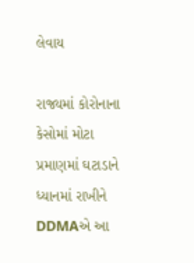લેવાય

રાજ્યમાં કોરોનાના કેસોમાં મોટા પ્રમાણમાં ઘટાડાને ધ્યાનમાં રાખીને DDMAએ આ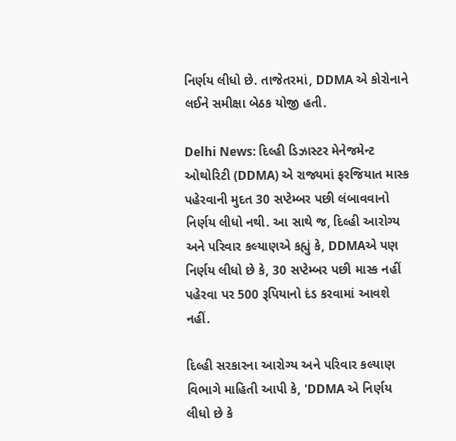નિર્ણય લીધો છે. તાજેતરમાં, DDMA એ કોરોનાને લઈને સમીક્ષા બેઠક યોજી હતી.

Delhi News: દિલ્હી ડિઝાસ્ટર મેનેજમેન્ટ ઓથોરિટી (DDMA) એ રાજ્યમાં ફરજિયાત માસ્ક પહેરવાની મુદત 30 સપ્ટેમ્બર પછી લંબાવવાનો નિર્ણય લીધો નથી. આ સાથે જ, દિલ્હી આરોગ્ય અને પરિવાર કલ્યાણએ કહ્યું કે, DDMAએ પણ નિર્ણય લીધો છે કે, 30 સપ્ટેમ્બર પછી માસ્ક નહીં પહેરવા પર 500 રૂપિયાનો દંડ કરવામાં આવશે નહીં.

દિલ્હી સરકારના આરોગ્ય અને પરિવાર કલ્યાણ વિભાગે માહિતી આપી કે, 'DDMA એ નિર્ણય લીધો છે કે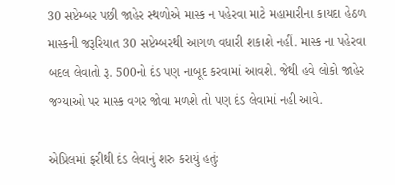30 સપ્ટેમ્બર પછી જાહેર સ્થળોએ માસ્ક ન પહેરવા માટે મહામારીના કાયદા હેઠળ માસ્કની જરૂરિયાત 30 સપ્ટેમ્બરથી આગળ વધારી શકાશે નહીં. માસ્ક ના પહેરવા બદલ લેવાતો રૂ. 500નો દંડ પણ નાબૂદ કરવામાં આવશે. જેથી હવે લોકો જાહેર જગ્યાઓ પર માસ્ક વગર જોવા મળશે તો પણ દંડ લેવામાં નહી આવે.

એપ્રિલમાં ફરીથી દંડ લેવાનું શરુ કરાયું હતુંઃ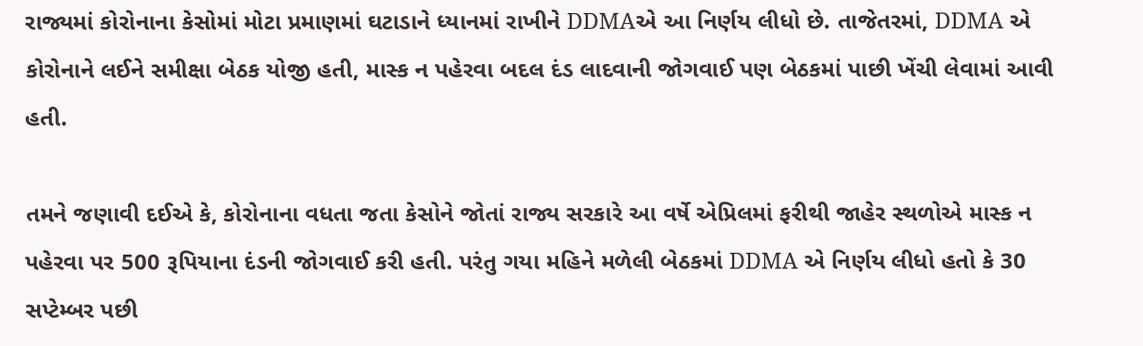રાજ્યમાં કોરોનાના કેસોમાં મોટા પ્રમાણમાં ઘટાડાને ધ્યાનમાં રાખીને DDMAએ આ નિર્ણય લીધો છે. તાજેતરમાં, DDMA એ કોરોનાને લઈને સમીક્ષા બેઠક યોજી હતી, માસ્ક ન પહેરવા બદલ દંડ લાદવાની જોગવાઈ પણ બેઠકમાં પાછી ખેંચી લેવામાં આવી હતી.

તમને જણાવી દઈએ કે, કોરોનાના વધતા જતા કેસોને જોતાં રાજ્ય સરકારે આ વર્ષે એપ્રિલમાં ફરીથી જાહેર સ્થળોએ માસ્ક ન પહેરવા પર 500 રૂપિયાના દંડની જોગવાઈ કરી હતી. પરંતુ ગયા મહિને મળેલી બેઠકમાં DDMA એ નિર્ણય લીધો હતો કે 30 સપ્ટેમ્બર પછી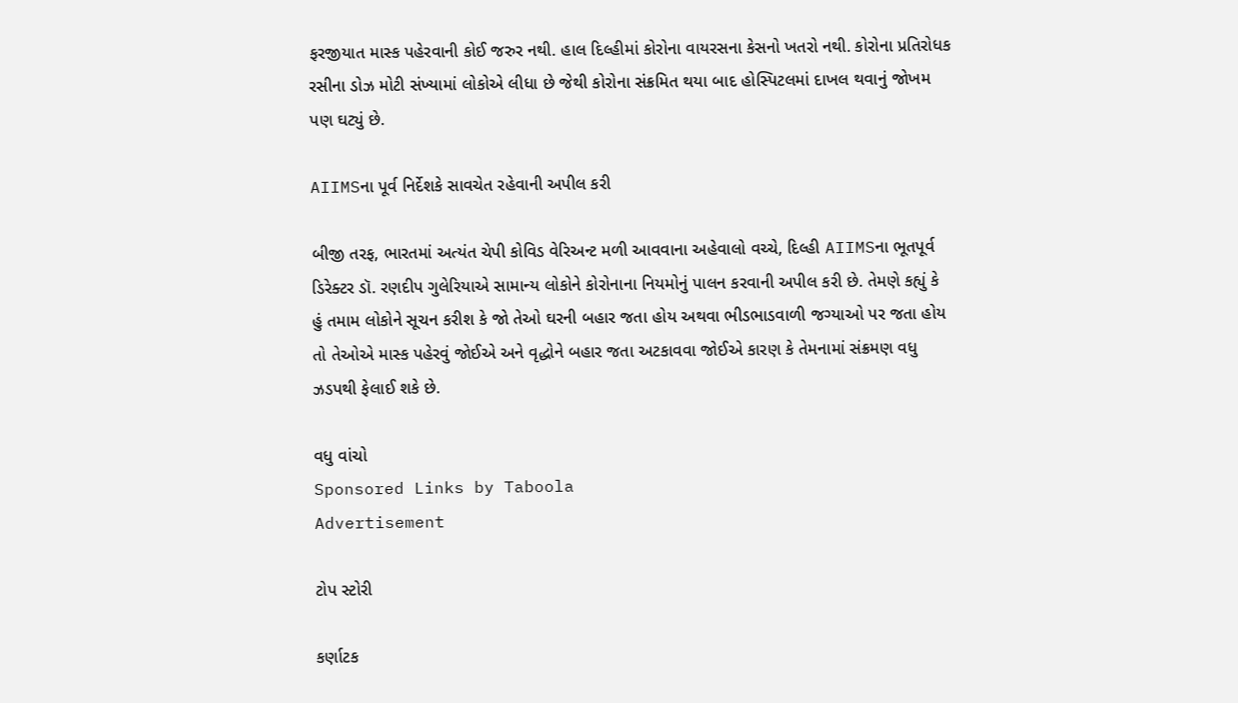ફરજીયાત માસ્ક પહેરવાની કોઈ જરુર નથી. હાલ દિલ્હીમાં કોરોના વાયરસના કેસનો ખતરો નથી. કોરોના પ્રતિરોધક રસીના ડોઝ મોટી સંખ્યામાં લોકોએ લીધા છે જેથી કોરોના સંક્રમિત થયા બાદ હોસ્પિટલમાં દાખલ થવાનું જોખમ પણ ઘટ્યું છે.

AIIMSના પૂર્વ નિર્દેશકે સાવચેત રહેવાની અપીલ કરી

બીજી તરફ, ભારતમાં અત્યંત ચેપી કોવિડ વેરિઅન્ટ મળી આવવાના અહેવાલો વચ્ચે, દિલ્હી AIIMSના ભૂતપૂર્વ ડિરેક્ટર ડૉ. રણદીપ ગુલેરિયાએ સામાન્ય લોકોને કોરોનાના નિયમોનું પાલન કરવાની અપીલ કરી છે. તેમણે કહ્યું કે હું તમામ લોકોને સૂચન કરીશ કે જો તેઓ ઘરની બહાર જતા હોય અથવા ભીડભાડવાળી જગ્યાઓ પર જતા હોય તો તેઓએ માસ્ક પહેરવું જોઈએ અને વૃદ્ધોને બહાર જતા અટકાવવા જોઈએ કારણ કે તેમનામાં સંક્રમણ વધુ ઝડપથી ફેલાઈ શકે છે.

વધુ વાંચો
Sponsored Links by Taboola
Advertisement

ટોપ સ્ટોરી

કર્ણાટક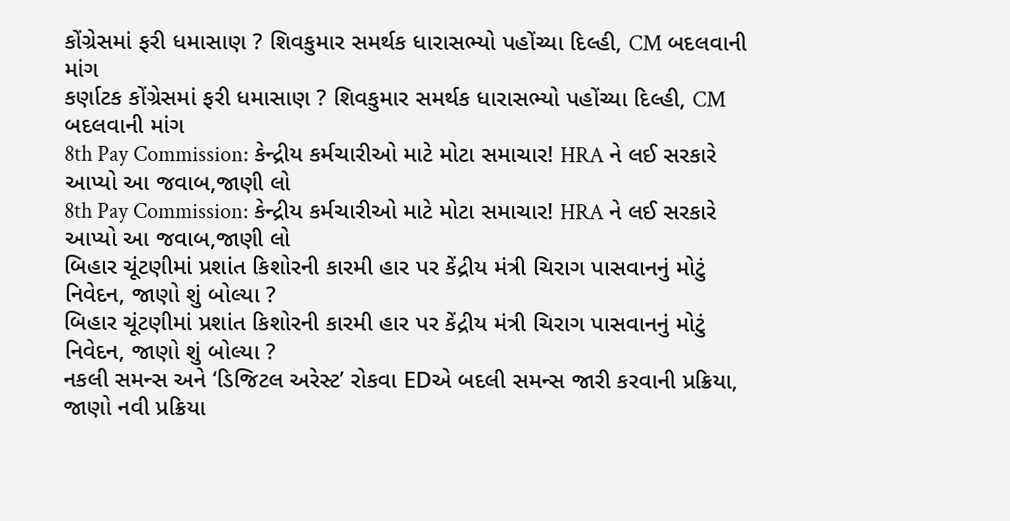કોંગ્રેસમાં ફરી ધમાસાણ ? શિવકુમાર સમર્થક ધારાસભ્યો પહોંચ્યા દિલ્હી, CM બદલવાની માંગ
કર્ણાટક કોંગ્રેસમાં ફરી ધમાસાણ ? શિવકુમાર સમર્થક ધારાસભ્યો પહોંચ્યા દિલ્હી, CM બદલવાની માંગ
8th Pay Commission: કેન્દ્રીય કર્મચારીઓ માટે મોટા સમાચાર! HRA ને લઈ સરકારે આપ્યો આ જવાબ,જાણી લો
8th Pay Commission: કેન્દ્રીય કર્મચારીઓ માટે મોટા સમાચાર! HRA ને લઈ સરકારે આપ્યો આ જવાબ,જાણી લો
બિહાર ચૂંટણીમાં પ્રશાંત કિશોરની કારમી હાર પર કેંદ્રીય મંત્રી ચિરાગ પાસવાનનું મોટું નિવેદન, જાણો શું બોલ્યા ?
બિહાર ચૂંટણીમાં પ્રશાંત કિશોરની કારમી હાર પર કેંદ્રીય મંત્રી ચિરાગ પાસવાનનું મોટું નિવેદન, જાણો શું બોલ્યા ?
નકલી સમન્સ અને ‘ડિજિટલ અરેસ્ટ’ રોકવા EDએ બદલી સમન્સ જારી કરવાની પ્રક્રિયા, જાણો નવી પ્રક્રિયા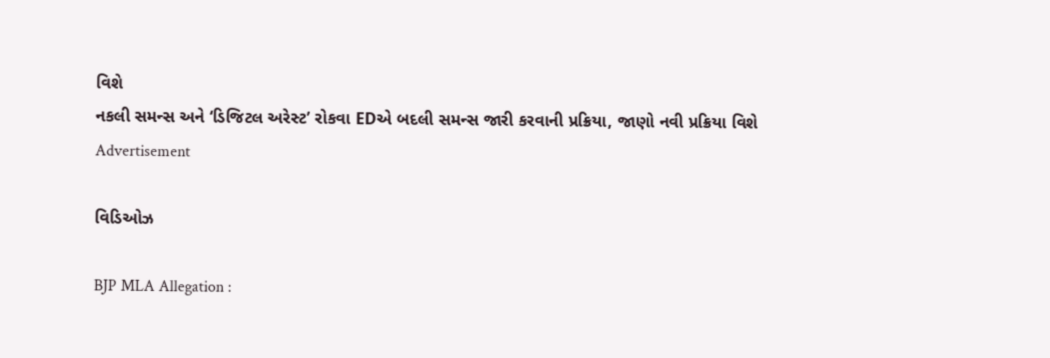વિશે
નકલી સમન્સ અને ‘ડિજિટલ અરેસ્ટ’ રોકવા EDએ બદલી સમન્સ જારી કરવાની પ્રક્રિયા, જાણો નવી પ્રક્રિયા વિશે
Advertisement

વિડિઓઝ

BJP MLA Allegation :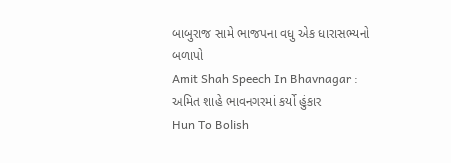બાબુરાજ સામે ભાજપના વધુ એક ધારાસભ્યનો બળાપો
Amit Shah Speech In Bhavnagar : અમિત શાહે ભાવનગરમાં કર્યો હુંકાર
Hun To Bolish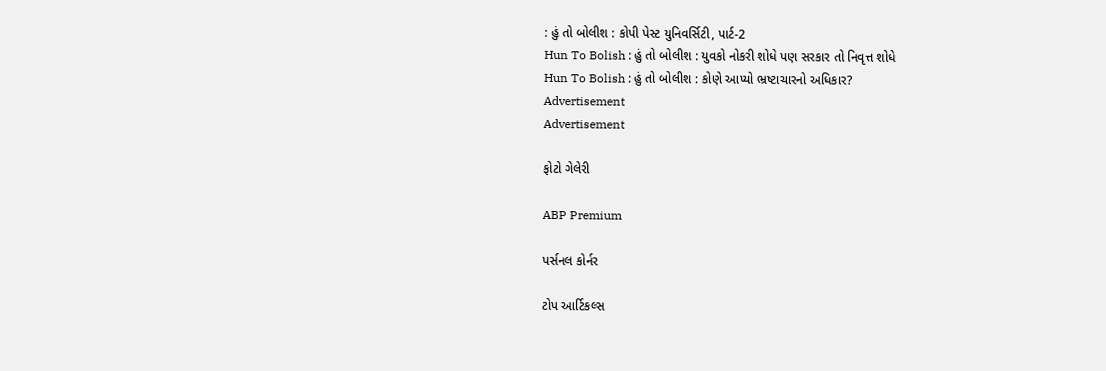: હું તો બોલીશ : કોપી પેસ્ટ યુનિવર્સિટી, પાર્ટ-2
Hun To Bolish : હું તો બોલીશ : યુવકો નોકરી શોધે પણ સરકાર તો નિવૃત્ત શોધે
Hun To Bolish : હું તો બોલીશ : કોણે આપ્યો ભ્રષ્ટાચારનો અધિકાર?
Advertisement
Advertisement

ફોટો ગેલેરી

ABP Premium

પર્સનલ કોર્નર

ટોપ આર્ટિકલ્સ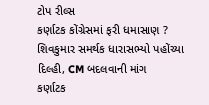ટોપ રીલ્સ
કર્ણાટક કોંગ્રેસમાં ફરી ધમાસાણ ? શિવકુમાર સમર્થક ધારાસભ્યો પહોંચ્યા દિલ્હી, CM બદલવાની માંગ
કર્ણાટક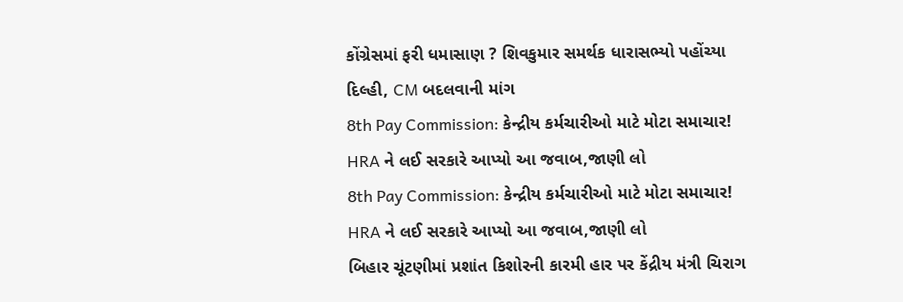કોંગ્રેસમાં ફરી ધમાસાણ ? શિવકુમાર સમર્થક ધારાસભ્યો પહોંચ્યા દિલ્હી, CM બદલવાની માંગ
8th Pay Commission: કેન્દ્રીય કર્મચારીઓ માટે મોટા સમાચાર! HRA ને લઈ સરકારે આપ્યો આ જવાબ,જાણી લો
8th Pay Commission: કેન્દ્રીય કર્મચારીઓ માટે મોટા સમાચાર! HRA ને લઈ સરકારે આપ્યો આ જવાબ,જાણી લો
બિહાર ચૂંટણીમાં પ્રશાંત કિશોરની કારમી હાર પર કેંદ્રીય મંત્રી ચિરાગ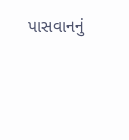પાસવાનનું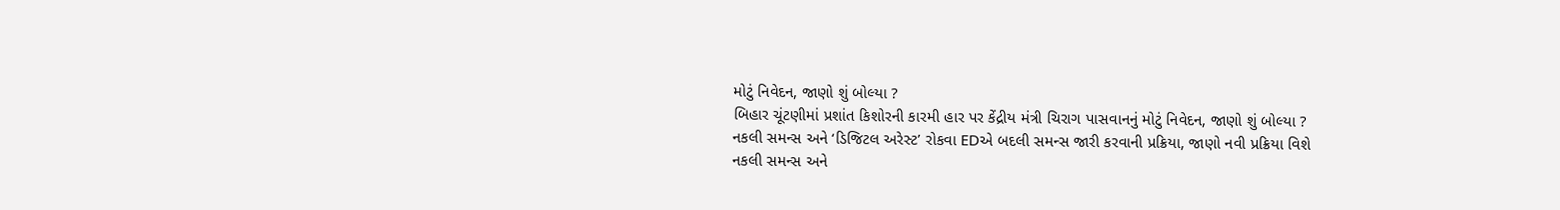મોટું નિવેદન, જાણો શું બોલ્યા ?
બિહાર ચૂંટણીમાં પ્રશાંત કિશોરની કારમી હાર પર કેંદ્રીય મંત્રી ચિરાગ પાસવાનનું મોટું નિવેદન, જાણો શું બોલ્યા ?
નકલી સમન્સ અને ‘ડિજિટલ અરેસ્ટ’ રોકવા EDએ બદલી સમન્સ જારી કરવાની પ્રક્રિયા, જાણો નવી પ્રક્રિયા વિશે
નકલી સમન્સ અને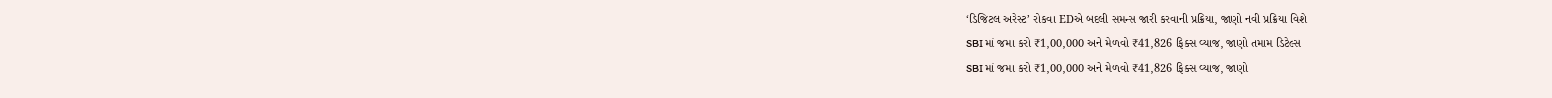‘ડિજિટલ અરેસ્ટ’ રોકવા EDએ બદલી સમન્સ જારી કરવાની પ્રક્રિયા, જાણો નવી પ્રક્રિયા વિશે
SBI માં જમા કરો ₹1,00,000 અને મેળવો ₹41,826 ફિક્સ વ્યાજ, જાણો તમામ ડિટેલ્સ
SBI માં જમા કરો ₹1,00,000 અને મેળવો ₹41,826 ફિક્સ વ્યાજ, જાણો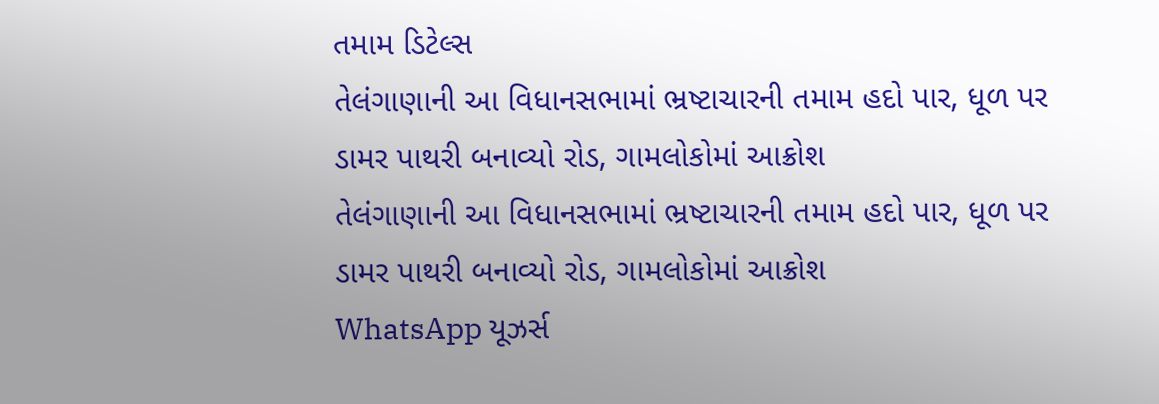તમામ ડિટેલ્સ
તેલંગાણાની આ વિધાનસભામાં ભ્રષ્ટાચારની તમામ હદો પાર, ધૂળ પર ડામર પાથરી બનાવ્યો રોડ, ગામલોકોમાં આક્રોશ
તેલંગાણાની આ વિધાનસભામાં ભ્રષ્ટાચારની તમામ હદો પાર, ધૂળ પર ડામર પાથરી બનાવ્યો રોડ, ગામલોકોમાં આક્રોશ
WhatsApp યૂઝર્સ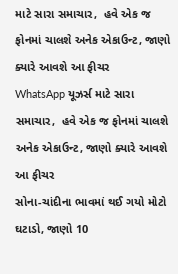માટે સારા સમાચાર,  હવે એક જ ફોનમાં ચાલશે અનેક એકાઉન્ટ, જાણો ક્યારે આવશે આ ફીચર
WhatsApp યૂઝર્સ માટે સારા સમાચાર,  હવે એક જ ફોનમાં ચાલશે અનેક એકાઉન્ટ, જાણો ક્યારે આવશે આ ફીચર
સોના-ચાંદીના ભાવમાં થઈ ગયો મોટો ઘટાડો, જાણો 10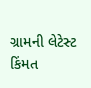ગ્રામની લેટેસ્ટ કિંમત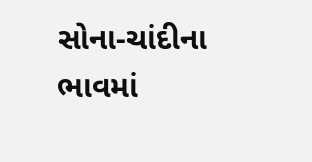સોના-ચાંદીના ભાવમાં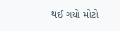થઈ ગયો મોટો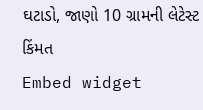ઘટાડો, જાણો 10 ગ્રામની લેટેસ્ટ કિંમત
Embed widget